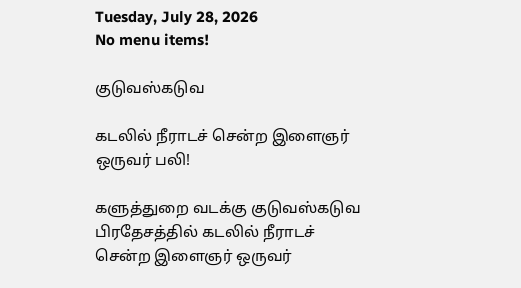Tuesday, July 28, 2026
No menu items!

குடுவஸ்கடுவ

கடலில் நீராடச் சென்ற இளைஞர் ஒருவர் பலி!

களுத்துறை வடக்கு குடுவஸ்கடுவ பிரதேசத்தில் கடலில் நீராடச் சென்ற இளைஞர் ஒருவர்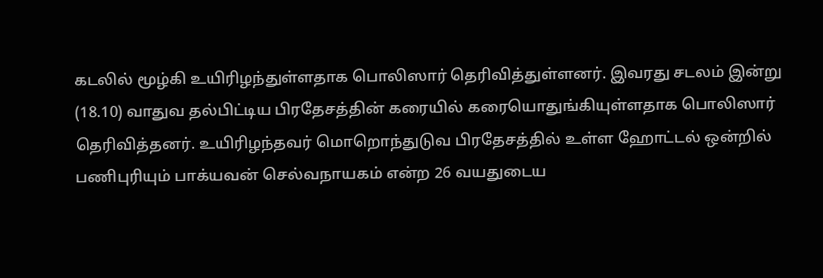கடலில் மூழ்கி உயிரிழந்துள்ளதாக பொலிஸார் தெரிவித்துள்ளனர். இவரது சடலம் இன்று (18.10) வாதுவ தல்பிட்டிய பிரதேசத்தின் கரையில் கரையொதுங்கியுள்ளதாக பொலிஸார் தெரிவித்தனர். உயிரிழந்தவர் மொறொந்துடுவ பிரதேசத்தில் உள்ள ஹோட்டல் ஒன்றில் பணிபுரியும் பாக்யவன் செல்வநாயகம் என்ற 26 வயதுடைய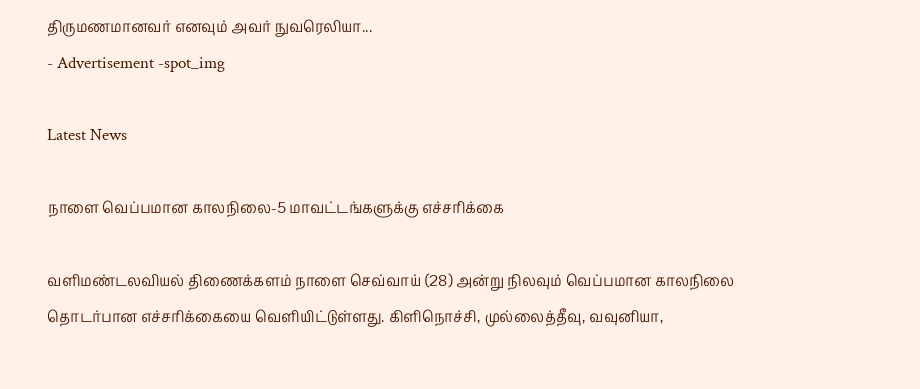திருமணமானவர் எனவும் அவர் நுவரெலியா...
- Advertisement -spot_img

Latest News

நாளை வெப்பமான காலநிலை-5 மாவட்டங்களுக்கு எச்சரிக்கை

வளிமண்டலவியல் திணைக்களம் நாளை செவ்வாய் (28) அன்று நிலவும் வெப்பமான காலநிலை தொடர்பான எச்சரிக்கையை வெளியிட்டுள்ளது. கிளிநொச்சி, முல்லைத்தீவு, வவுனியா,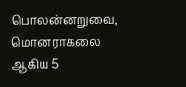பொலன்னறுவை, மொனராகலை ஆகிய 5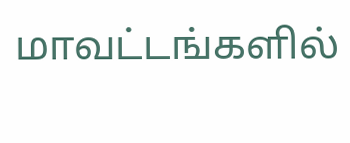மாவட்டங்களில்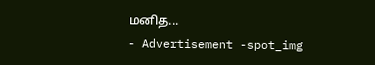மனித...
- Advertisement -spot_img